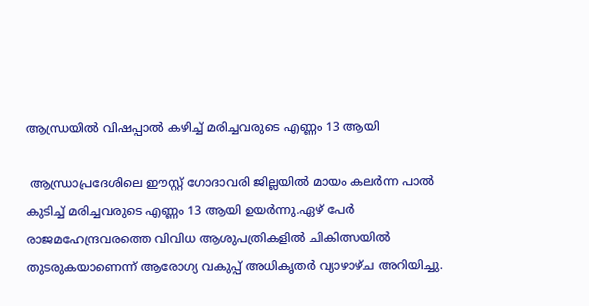ആന്ധ്രയില്‍ വിഷപ്പാല്‍ കഴിച്ച്‌ മരിച്ചവരുടെ എണ്ണം 13 ആയി

 ആന്ധ്രാപ്രദേശിലെ ഈസ്റ്റ് ഗോദാവരി ജില്ലയില്‍ മായം കലര്‍ന്ന പാല്‍ കുടിച്ച്‌ മരിച്ചവരുടെ എണ്ണം 13 ആയി ഉയര്‍ന്നു.ഏഴ് പേര്‍ രാജമഹേന്ദ്രവരത്തെ വിവിധ ആശുപത്രികളില്‍ ചികിത്സയില്‍ തുടരുകയാണെന്ന് ആരോഗ്യ വകുപ്പ് അധികൃതര്‍ വ്യാഴാഴ്ച അറിയിച്ചു.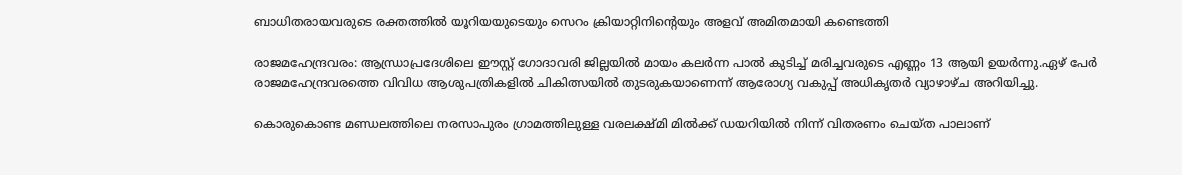ബാധിതരായവരുടെ രക്തത്തില്‍ യൂറിയയുടെയും സെറം ക്രിയാറ്റിനിന്റെയും അളവ് അമിതമായി കണ്ടെത്തി

രാജമഹേന്ദ്രവരം: ആന്ധ്രാപ്രദേശിലെ ഈസ്റ്റ് ഗോദാവരി ജില്ലയില്‍ മായം കലര്‍ന്ന പാല്‍ കുടിച്ച്‌ മരിച്ചവരുടെ എണ്ണം 13 ആയി ഉയര്‍ന്നു.ഏഴ് പേര്‍ രാജമഹേന്ദ്രവരത്തെ വിവിധ ആശുപത്രികളില്‍ ചികിത്സയില്‍ തുടരുകയാണെന്ന് ആരോഗ്യ വകുപ്പ് അധികൃതര്‍ വ്യാഴാഴ്ച അറിയിച്ചു.

കൊരുകൊണ്ട മണ്ഡലത്തിലെ നരസാപുരം ഗ്രാമത്തിലുള്ള വരലക്ഷ്മി മില്‍ക്ക് ഡയറിയില്‍ നിന്ന് വിതരണം ചെയ്ത പാലാണ്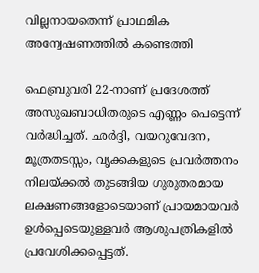വില്ലനായതെന്ന് പ്രാഥമിക അന്വേഷണത്തില്‍ കണ്ടെത്തി

ഫെബ്രുവരി 22-നാണ് പ്രദേശത്ത് അസുഖബാധിതരുടെ എണ്ണം പെട്ടെന്ന് വര്‍ദ്ധിച്ചത്. ഛര്‍ദ്ദി, വയറുവേദന, മൂത്രതടസ്സം, വൃക്കകളുടെ പ്രവര്‍ത്തനം നിലയ്ക്കല്‍ തുടങ്ങിയ ഗുരുതരമായ ലക്ഷണങ്ങളോടെയാണ് പ്രായമായവര്‍ ഉള്‍പ്പെടെയുള്ളവര്‍ ആശുപത്രികളില്‍ പ്രവേശിക്കപ്പെട്ടത്.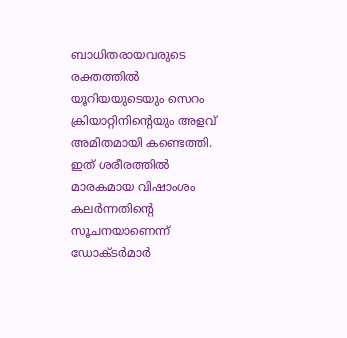ബാധിതരായവരുടെ രക്തത്തില്‍ യൂറിയയുടെയും സെറം ക്രിയാറ്റിനിന്റെയും അളവ് അമിതമായി കണ്ടെത്തി. ഇത് ശരീരത്തില്‍ മാരകമായ വിഷാംശം കലര്‍ന്നതിന്റെ സൂചനയാണെന്ന് ഡോക്ടര്‍മാര്‍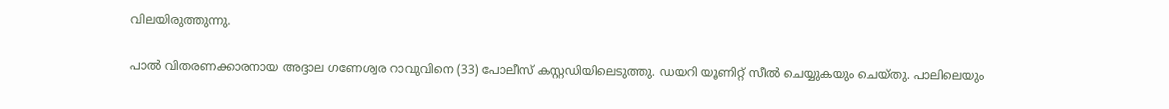വിലയിരുത്തുന്നു.

പാല്‍ വിതരണക്കാരനായ അദ്ദാല ഗണേശ്വര റാവുവിനെ (33) പോലീസ് കസ്റ്റഡിയിലെടുത്തു. ഡയറി യൂണിറ്റ് സീല്‍ ചെയ്യുകയും ചെയ്തു. പാലിലെയും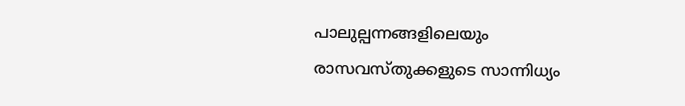പാലുല്പന്നങ്ങളിലെയും രാസവസ്തുക്കളുടെ സാന്നിധ്യം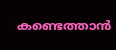കണ്ടെത്താന്‍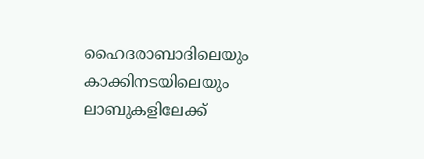ഹൈദരാബാദിലെയും കാക്കിനടയിലെയും ലാബുകളിലേക്ക്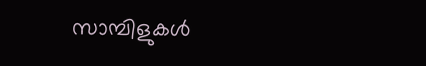സാമ്പിളുകള്‍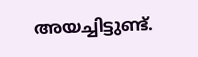അയച്ചിട്ടുണ്ട്.